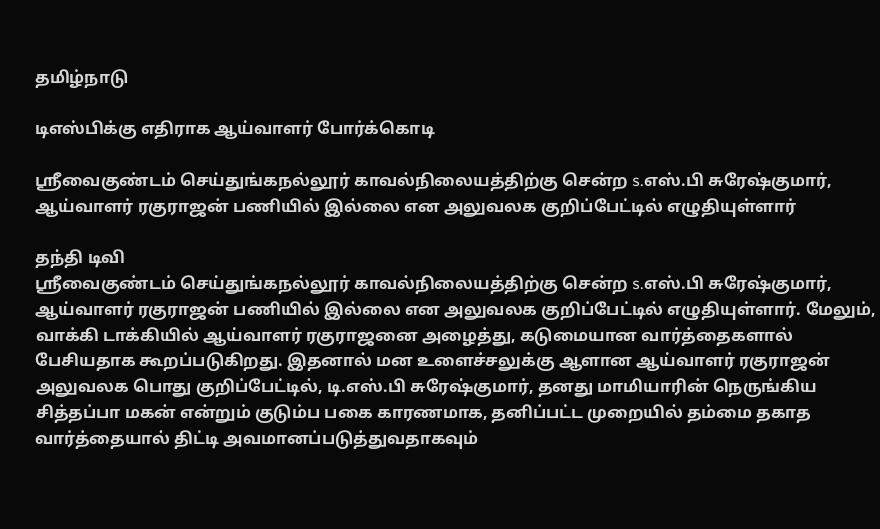தமிழ்நாடு

டிஎஸ்பிக்கு எதிராக ஆய்வாளர் போர்க்கொடி

ஸ்ரீவைகுண்டம் செய்துங்கநல்லூர் காவல்நிலையத்திற்கு சென்ற s.எஸ்.பி சுரேஷ்குமார், ஆய்வாளர் ரகுராஜன் பணியில் இல்லை என அலுவலக குறிப்பேட்டில் எழுதியுள்ளார்

தந்தி டிவி
ஸ்ரீவைகுண்டம் செய்துங்கநல்லூர் காவல்நிலையத்திற்கு சென்ற s.எஸ்.பி சுரேஷ்குமார், ஆய்வாளர் ரகுராஜன் பணியில் இல்லை என அலுவலக குறிப்பேட்டில் எழுதியுள்ளார். மேலும், வாக்கி டாக்கியில் ஆய்வாளர் ரகுராஜனை அழைத்து, கடுமையான வார்த்தைகளால் பேசியதாக கூறப்படுகிறது. இதனால் மன உளைச்சலுக்கு ஆளான ஆய்வாளர் ரகுராஜன் அலுவலக பொது குறிப்பேட்டில், டி.எஸ்.பி சுரேஷ்குமார், தனது மாமியாரின் நெருங்கிய சித்தப்பா மகன் என்றும் குடும்ப பகை காரணமாக, தனிப்பட்ட முறையில் தம்மை தகாத வார்த்தையால் திட்டி அவமானப்படுத்துவதாகவும்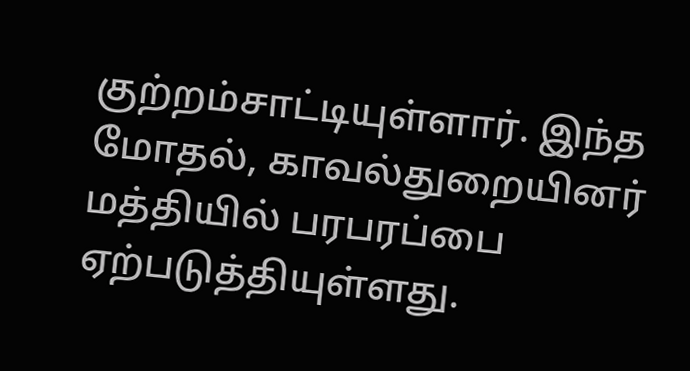குற்றம்சாட்டியுள்ளார். இந்த மோதல், காவல்துறையினர் மத்தியில் பரபரப்பை ஏற்படுத்தியுள்ளது.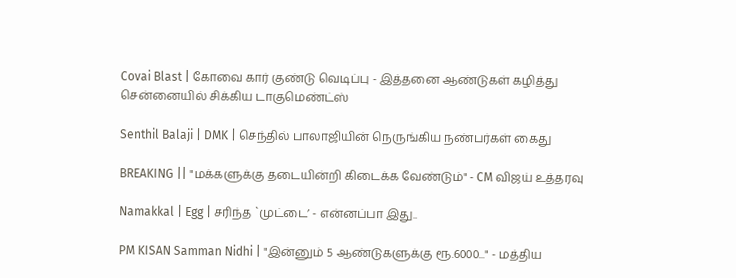Covai Blast | கோவை கார் குண்டு வெடிப்பு - இத்தனை ஆண்டுகள் கழித்து சென்னையில் சிக்கிய டாகுமெண்ட்ஸ்

Senthil Balaji | DMK | செந்தில் பாலாஜியின் நெருங்கிய நண்பர்கள் கைது

BREAKING || "மக்களுக்கு தடையின்றி கிடைக்க வேண்டும்" - CM விஜய் உத்தரவு

Namakkal | Egg | சரிந்த `முட்டை’ - என்னப்பா இது..

PM KISAN Samman Nidhi | "இன்னும் 5 ஆண்டுகளுக்கு ரூ.6000..." - மத்திய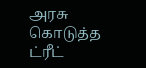அரசு கொடுத்த ட்ரீட்